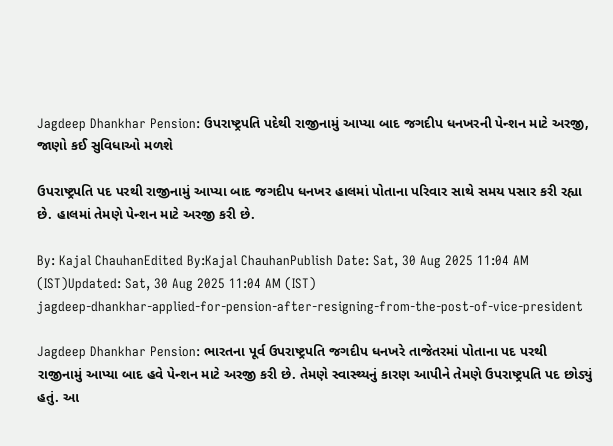Jagdeep Dhankhar Pension: ઉપરાષ્ટ્રપતિ પદેથી રાજીનામું આપ્યા બાદ જગદીપ ધનખરની પેન્શન માટે અરજી, જાણો કઈ સુવિધાઓ મળશે

ઉપરાષ્ટ્રપતિ પદ પરથી રાજીનામું આપ્યા બાદ જગદીપ ધનખર હાલમાં પોતાના પરિવાર સાથે સમય પસાર કરી રહ્યા છે. હાલમાં તેમણે પેન્શન માટે અરજી કરી છે.

By: Kajal ChauhanEdited By:Kajal ChauhanPublish Date: Sat, 30 Aug 2025 11:04 AM (IST)Updated: Sat, 30 Aug 2025 11:04 AM (IST)
jagdeep-dhankhar-applied-for-pension-after-resigning-from-the-post-of-vice-president

Jagdeep Dhankhar Pension: ભારતના પૂર્વ ઉપરાષ્ટ્રપતિ જગદીપ ધનખરે તાજેતરમાં પોતાના પદ પરથી રાજીનામું આપ્યા બાદ હવે પેન્શન માટે અરજી કરી છે. તેમણે સ્વાસ્થ્યનું કારણ આપીને તેમણે ઉપરાષ્ટ્રપતિ પદ છોડ્યું હતું. આ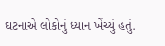ઘટનાએ લોકોનું ધ્યાન ખેંચ્યું હતું.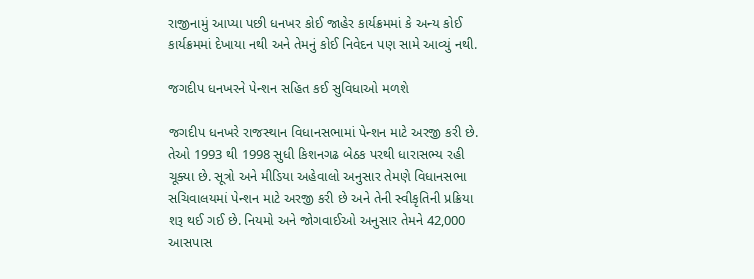રાજીનામું આપ્યા પછી ધનખર કોઈ જાહેર કાર્યક્રમમાં કે અન્ય કોઈ કાર્યક્રમમાં દેખાયા નથી અને તેમનું કોઈ નિવેદન પણ સામે આવ્યું નથી.

જગદીપ ધનખરને પેન્શન સહિત કઈ સુવિધાઓ મળશે

જગદીપ ધનખરે રાજસ્થાન વિધાનસભામાં પેન્શન માટે અરજી કરી છે. તેઓ 1993 થી 1998 સુધી કિશનગઢ બેઠક પરથી ધારાસભ્ય રહી ચૂક્યા છે. સૂત્રો અને મીડિયા અહેવાલો અનુસાર તેમણે વિધાનસભા સચિવાલયમાં પેન્શન માટે અરજી કરી છે અને તેની સ્વીકૃતિની પ્રક્રિયા શરૂ થઈ ગઈ છે. નિયમો અને જોગવાઈઓ અનુસાર તેમને 42,000 આસપાસ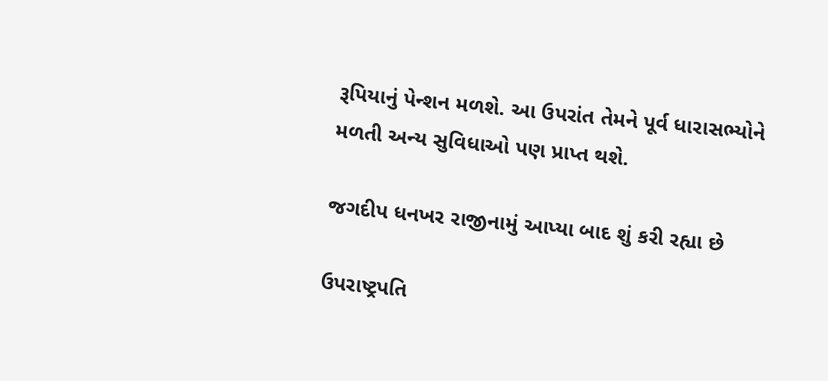રૂપિયાનું પેન્શન મળશે. આ ઉપરાંત તેમને પૂર્વ ધારાસભ્યોને મળતી અન્ય સુવિધાઓ પણ પ્રાપ્ત થશે.

જગદીપ ધનખર રાજીનામું આપ્યા બાદ શું કરી રહ્યા છે

ઉપરાષ્ટ્રપતિ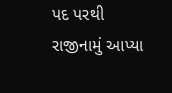પદ પરથી રાજીનામું આપ્યા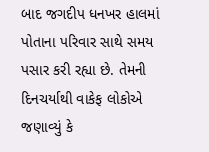બાદ જગદીપ ધનખર હાલમાં પોતાના પરિવાર સાથે સમય પસાર કરી રહ્યા છે. તેમની દિનચર્યાથી વાકેફ લોકોએ જણાવ્યું કે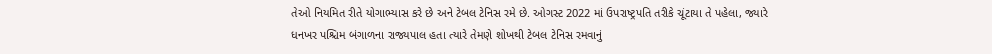તેઓ નિયમિત રીતે યોગાભ્યાસ કરે છે અને ટેબલ ટેનિસ રમે છે. ઓગસ્ટ 2022 માં ઉપરાષ્ટ્રપતિ તરીકે ચૂંટાયા તે પહેલા, જ્યારે ધનખર પશ્ચિમ બંગાળના રાજ્યપાલ હતા ત્યારે તેમણે શોખથી ટેબલ ટેનિસ રમવાનું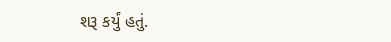શરૂ કર્યું હતું.